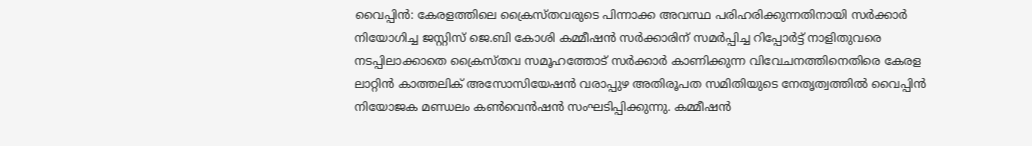വൈപ്പിൻ: കേരളത്തിലെ ക്രൈസ്തവരുടെ പിന്നാക്ക അവസ്ഥ പരിഹരിക്കുന്നതിനായി സർക്കാർ നിയോഗിച്ച ജസ്റ്റിസ് ജെ.ബി കോശി കമ്മീഷൻ സർക്കാരിന് സമർപ്പിച്ച റിപ്പോർട്ട് നാളിതുവരെ നടപ്പിലാക്കാതെ ക്രൈസ്തവ സമൂഹത്തോട് സർക്കാർ കാണിക്കുന്ന വിവേചനത്തിനെതിരെ കേരള ലാറ്റിൻ കാത്തലിക് അസോസിയേഷൻ വരാപ്പുഴ അതിരൂപത സമിതിയുടെ നേതൃത്വത്തിൽ വൈപ്പിൻ നിയോജക മണ്ഡലം കൺവെൻഷൻ സംഘടിപ്പിക്കുന്നു. കമ്മീഷൻ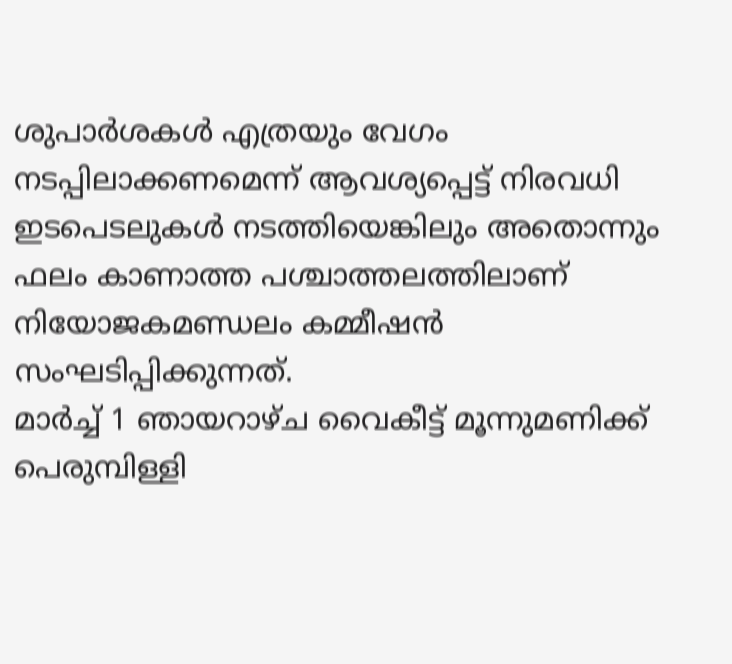ശുപാർശകൾ എത്രയും വേഗം നടപ്പിലാക്കണമെന്ന് ആവശ്യപ്പെട്ട് നിരവധി ഇടപെടലുകൾ നടത്തിയെങ്കിലും അതൊന്നും ഫലം കാണാത്ത പശ്ചാത്തലത്തിലാണ് നിയോജകമണ്ഡലം കമ്മീഷൻ സംഘടിപ്പിക്കുന്നത്.
മാർച്ച് 1 ഞായറാഴ്ച വൈകീട്ട് മൂന്നുമണിക്ക് പെരുമ്പിള്ളി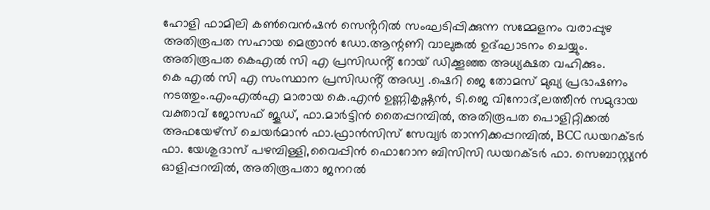ഹോളി ഫാമിലി കൺവെൻഷൻ സെൻ്ററിൽ സംഘടിപ്പിക്കുന്ന സമ്മേളനം വരാപ്പുഴ അതിരൂപത സഹായ മെത്രാൻ ഡോ.ആന്റണി വാലുങ്കൽ ഉദ്ഘാടനം ചെയ്യും. അതിരൂപത കെഎൽ സി എ പ്രസിഡൻ്റ് റോയ് ഡിക്കൂഞ്ഞ അധ്യക്ഷത വഹിക്കും.
കെ എൽ സി എ സംസ്ഥാന പ്രസിഡൻ്റ് അഡ്വ .ഷെറി ജെ തോമസ് മുഖ്യ പ്രഭാഷണം നടത്തും.എംഎൽഎ മാരായ കെ.എൻ ഉണ്ണികൃഷ്ണൻ, ടി.ജെ വിനോദ്,ലത്തീൻ സമുദായ വക്താവ് ജോസഫ് ജൂഡ്, ഫാ.മാർട്ടിൻ തൈപ്പറമ്പിൽ, അതിരൂപത പൊളിറ്റിക്കൽ അഫയേഴ്സ് ചെയർമാൻ ഫാ.ഫ്രാൻസിസ് സേവ്യർ താന്നിക്കപ്പറമ്പിൽ, BCC ഡയറക്ടർ
ഫാ. യേശുദാസ് പഴമ്പിള്ളി,വൈപ്പിൻ ഫൊറോന ബിസിസി ഡയറക്ടർ ഫാ. സെബാസ്റ്റ്യൻ ഓളിപ്പറമ്പിൽ, അതിരൂപതാ ജനറൽ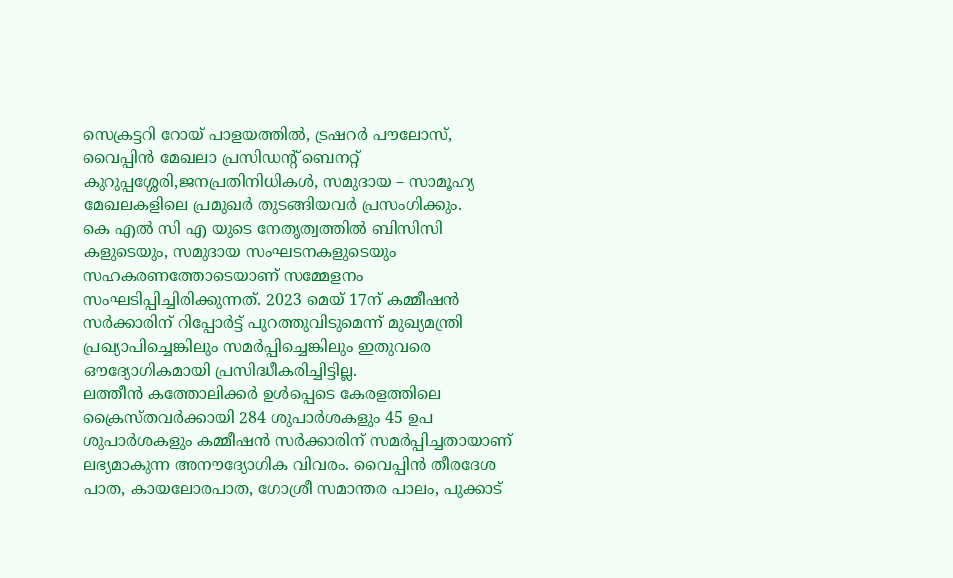സെക്രട്ടറി റോയ് പാളയത്തിൽ, ട്രഷറർ പൗലോസ്,
വൈപ്പിൻ മേഖലാ പ്രസിഡൻ്റ് ബെനറ്റ് കുറുപ്പശ്ശേരി,ജനപ്രതിനിധികൾ, സമുദായ – സാമൂഹ്യ മേഖലകളിലെ പ്രമുഖർ തുടങ്ങിയവർ പ്രസംഗിക്കും.
കെ എൽ സി എ യുടെ നേതൃത്വത്തിൽ ബിസിസി കളുടെയും, സമുദായ സംഘടനകളുടെയും സഹകരണത്തോടെയാണ് സമ്മേളനം സംഘടിപ്പിച്ചിരിക്കുന്നത്. 2023 മെയ് 17ന് കമ്മീഷൻ സർക്കാരിന് റിപ്പോർട്ട് പുറത്തുവിടുമെന്ന് മുഖ്യമന്ത്രി പ്രഖ്യാപിച്ചെങ്കിലും സമർപ്പിച്ചെങ്കിലും ഇതുവരെ ഔദ്യോഗികമായി പ്രസിദ്ധീകരിച്ചിട്ടില്ല.
ലത്തീൻ കത്തോലിക്കർ ഉൾപ്പെടെ കേരളത്തിലെ ക്രൈസ്തവർക്കായി 284 ശുപാർശകളും 45 ഉപ ശുപാർശകളും കമ്മീഷൻ സർക്കാരിന് സമർപ്പിച്ചതായാണ് ലഭ്യമാകുന്ന അനൗദ്യോഗിക വിവരം. വൈപ്പിൻ തീരദേശ പാത, കായലോരപാത, ഗോശ്രീ സമാന്തര പാലം, പുക്കാട്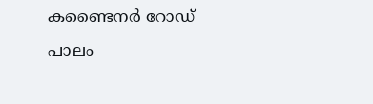കണ്ടൈനർ റോഡ് പാലം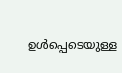ഉൾപ്പെടെയുള്ള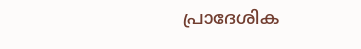പ്രാദേശിക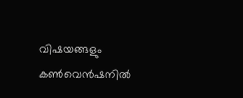വിഷയങ്ങളും കൺവെൻഷനിൽ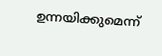ഉന്നയിക്കുമെന്ന്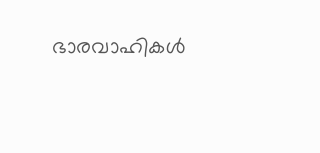ഭാരവാഹികൾ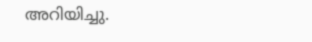അറിയിച്ചു.